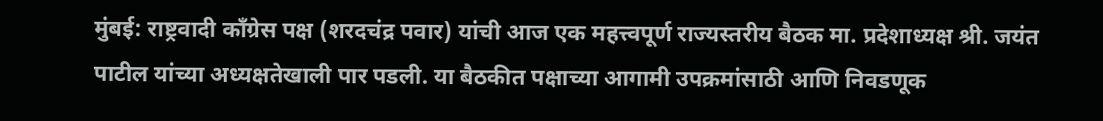मुंबई: राष्ट्रवादी काँग्रेस पक्ष (शरदचंद्र पवार) यांची आज एक महत्त्वपूर्ण राज्यस्तरीय बैठक मा. प्रदेशाध्यक्ष श्री. जयंत पाटील यांच्या अध्यक्षतेखाली पार पडली. या बैठकीत पक्षाच्या आगामी उपक्रमांसाठी आणि निवडणूक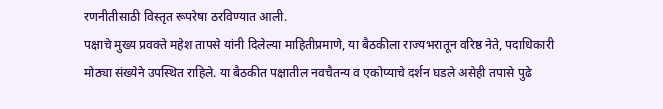रणनीतीसाठी विस्तृत रूपरेषा ठरविण्यात आली.
पक्षाचे मुख्य प्रवक्ते महेश तापसे यांनी दिलेल्या माहितीप्रमाणे, या बैठकीला राज्यभरातून वरिष्ठ नेते, पदाधिकारी मोठ्या संख्येने उपस्थित राहिले. या बैठकीत पक्षातील नवचैतन्य व एकोप्याचे दर्शन घडले असेही तपासे पुढे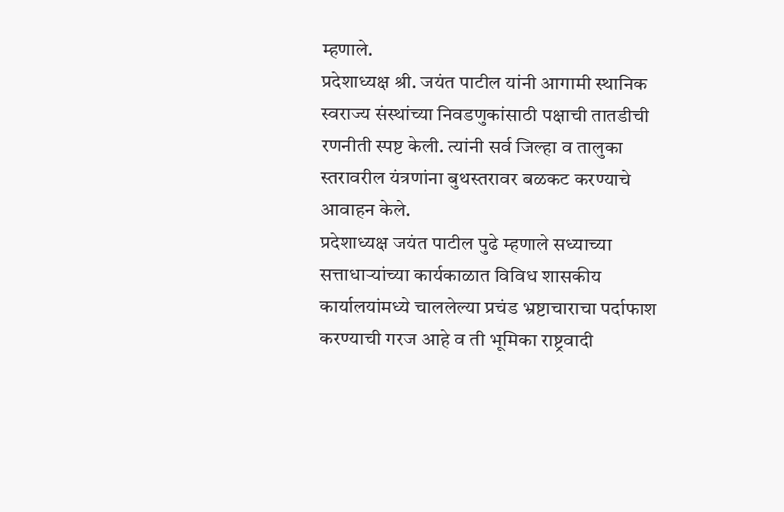म्हणाले.
प्रदेशाध्यक्ष श्री. जयंत पाटील यांनी आगामी स्थानिक स्वराज्य संस्थांच्या निवडणुकांसाठी पक्षाची तातडीची रणनीती स्पष्ट केली. त्यांनी सर्व जिल्हा व तालुका स्तरावरील यंत्रणांना बुथस्तरावर बळकट करण्याचे आवाहन केले.
प्रदेशाध्यक्ष जयंत पाटील पुढे म्हणाले सध्याच्या सत्ताधाऱ्यांच्या कार्यकाळात विविध शासकीय कार्यालयांमध्ये चाललेल्या प्रचंड भ्रष्टाचाराचा पर्दाफाश करण्याची गरज आहे व ती भूमिका राष्ट्रवादी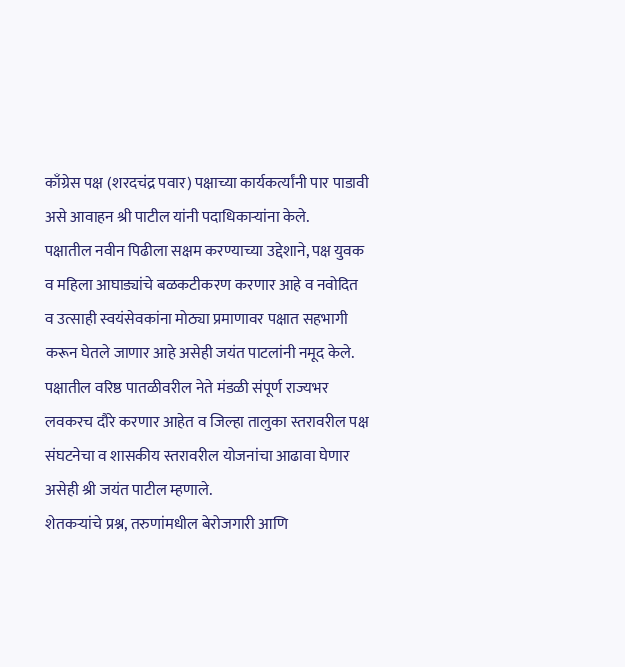काँग्रेस पक्ष (शरदचंद्र पवार) पक्षाच्या कार्यकर्त्यांनी पार पाडावी असे आवाहन श्री पाटील यांनी पदाधिकाऱ्यांना केले.
पक्षातील नवीन पिढीला सक्षम करण्याच्या उद्देशाने, पक्ष युवक व महिला आघाड्यांचे बळकटीकरण करणार आहे व नवोदित व उत्साही स्वयंसेवकांना मोठ्या प्रमाणावर पक्षात सहभागी करून घेतले जाणार आहे असेही जयंत पाटलांनी नमूद केले.
पक्षातील वरिष्ठ पातळीवरील नेते मंडळी संपूर्ण राज्यभर लवकरच दौरे करणार आहेत व जिल्हा तालुका स्तरावरील पक्ष संघटनेचा व शासकीय स्तरावरील योजनांचा आढावा घेणार असेही श्री जयंत पाटील म्हणाले.
शेतकऱ्यांचे प्रश्न, तरुणांमधील बेरोजगारी आणि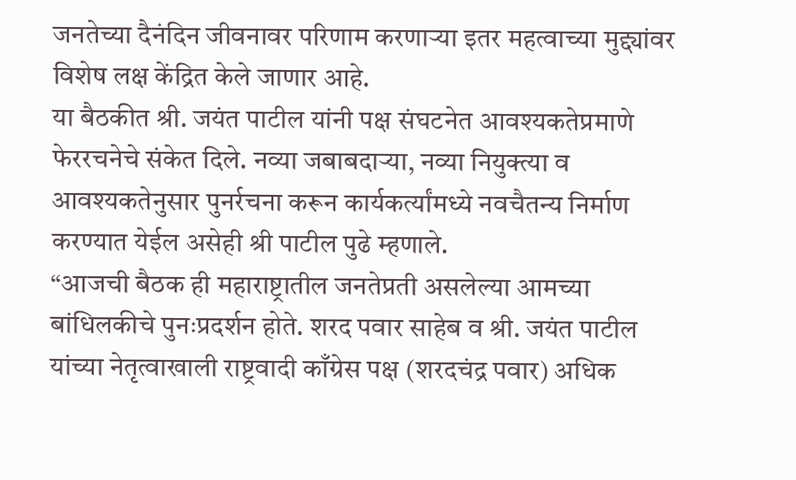जनतेच्या दैनंदिन जीवनावर परिणाम करणाऱ्या इतर महत्वाच्या मुद्द्यांवर विशेष लक्ष केंद्रित केले जाणार आहे.
या बैठकीत श्री. जयंत पाटील यांनी पक्ष संघटनेत आवश्यकतेप्रमाणे फेररचनेचे संकेत दिले. नव्या जबाबदाऱ्या, नव्या नियुक्त्या व आवश्यकतेनुसार पुनर्रचना करून कार्यकर्त्यांमध्ये नवचैतन्य निर्माण करण्यात येईल असेही श्री पाटील पुढे म्हणाले.
“आजची बैठक ही महाराष्ट्रातील जनतेप्रती असलेल्या आमच्या बांधिलकीचे पुनःप्रदर्शन होते. शरद पवार साहेब व श्री. जयंत पाटील यांच्या नेतृत्वाखाली राष्ट्रवादी काँग्रेस पक्ष (शरदचंद्र पवार) अधिक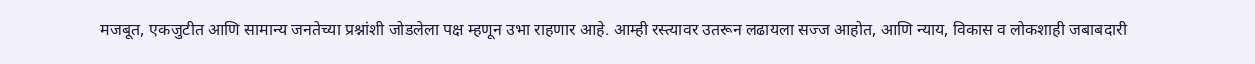मजबूत, एकजुटीत आणि सामान्य जनतेच्या प्रश्नांशी जोडलेला पक्ष म्हणून उभा राहणार आहे. आम्ही रस्त्यावर उतरून लढायला सज्ज आहोत, आणि न्याय, विकास व लोकशाही जबाबदारी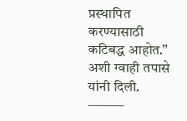प्रस्थापित करण्यासाठी कटिबद्ध आहोत.” अशी ग्वाही तपासे यांनी दिली.
⸻